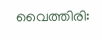വൈത്തിരി: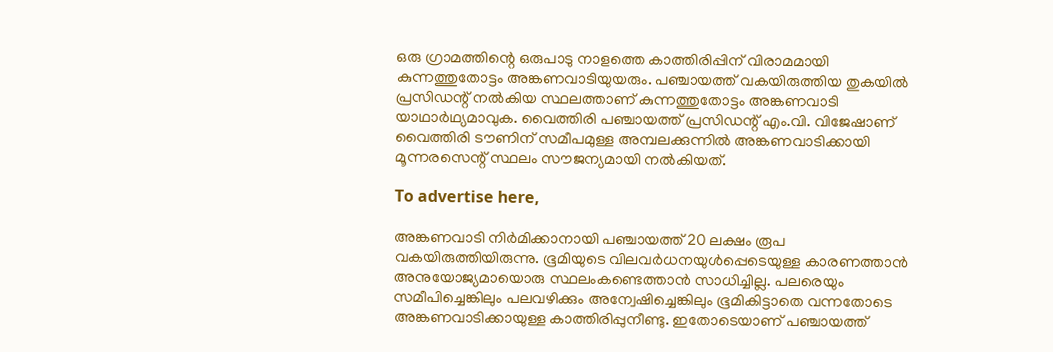ഒരു ഗ്രാമത്തിന്റെ ഒരുപാടു നാളത്തെ കാത്തിരിപ്പിന് വിരാമമായി കുന്നത്തുതോട്ടം അങ്കണവാടിയുയരും. പഞ്ചായത്ത് വകയിരുത്തിയ തുകയില്‍ പ്രസിഡന്റ് നല്‍കിയ സ്ഥലത്താണ് കുന്നത്തുതോട്ടം അങ്കണവാടി യാഥാര്‍ഥ്യമാവുക. വൈത്തിരി പഞ്ചായത്ത് പ്രസിഡന്റ് എം.വി. വിജേഷാണ് വൈത്തിരി ടൗണിന് സമീപമുള്ള അമ്പലക്കുന്നില്‍ അങ്കണവാടിക്കായി മൂന്നരസെന്റ് സ്ഥലം സൗജന്യമായി നല്‍കിയത്.

To advertise here,

അങ്കണവാടി നിര്‍മിക്കാനായി പഞ്ചായത്ത് 20 ലക്ഷം രൂപ വകയിരുത്തിയിരുന്നു. ഭൂമിയുടെ വിലവര്‍ധനയുള്‍പ്പെടെയുള്ള കാരണത്താന്‍ അനുയോജ്യമായൊരു സ്ഥലംകണ്ടെത്താന്‍ സാധിച്ചില്ല. പലരെയും സമീപിച്ചെങ്കിലും പലവഴിക്കും അന്വേഷിച്ചെങ്കിലും ഭൂമികിട്ടാതെ വന്നതോടെ അങ്കണവാടിക്കായുള്ള കാത്തിരിപ്പുനീണ്ടു. ഇതോടെയാണ് പഞ്ചായത്ത്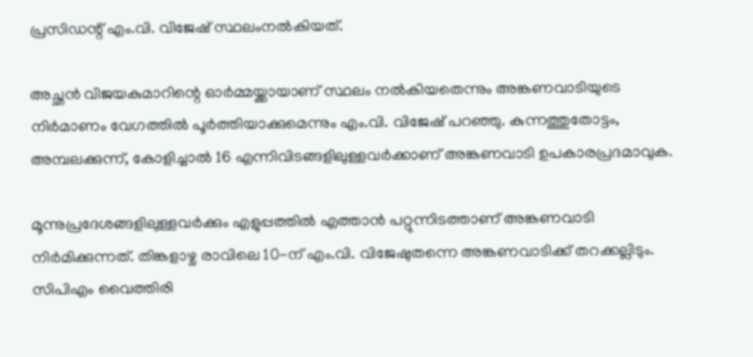പ്രസിഡന്റ് എം.വി. വിജേഷ് സ്ഥലംനല്‍കിയത്.

അച്ഛന്‍ വിജയകുമാറിന്റെ ഓര്‍മ്മയ്ക്കായാണ് സ്ഥലം നല്‍കിയതെന്നും അങ്കണവാടിയുടെ നിര്‍മാണം വേഗത്തില്‍ പൂര്‍ത്തിയാക്കുമെന്നും എം.വി. വിജേഷ് പറഞ്ഞു. കുന്നത്തുതോട്ടം, അമ്പലക്കുന്ന്, കോളിച്ചാല്‍ 16 എന്നിവിടങ്ങളിലുള്ളവര്‍ക്കാണ് അങ്കണവാടി ഉപകാരപ്രദമാവുക.

മൂന്നുപ്രദേശങ്ങളിലുള്ളവര്‍ക്കും എളുപ്പത്തില്‍ എത്താന്‍ പറ്റുന്നിടത്താണ് അങ്കണവാടി നിര്‍മിക്കുന്നത്. തിങ്കളാഴ്ച രാവിലെ 10-ന് എം.വി. വിജേഷുതന്നെ അങ്കണവാടിക്ക് തറക്കല്ലിടും. സിപിഎം വൈത്തിരി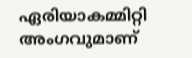ഏരിയാകമ്മിറ്റി അംഗവുമാണ്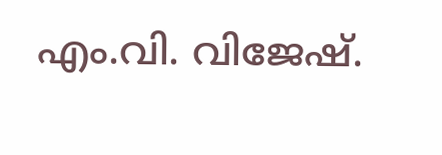എം.വി. വിജേഷ്.